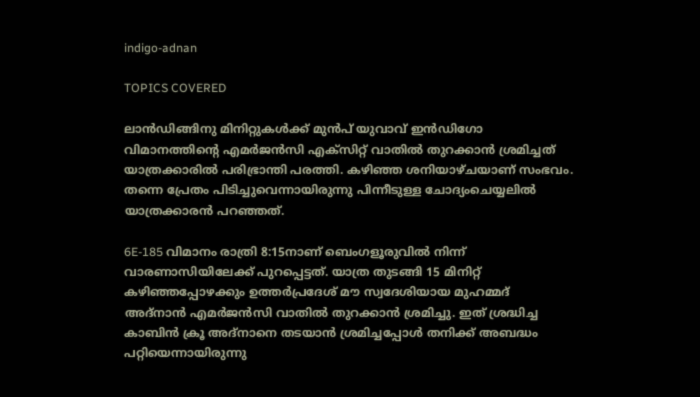indigo-adnan

TOPICS COVERED

ലാന്‍ഡിങ്ങിനു മിനിറ്റുകള്‍ക്ക് മുന്‍പ് യുവാവ് ഇന്‍ഡിഗോ വിമാനത്തിന്റെ എമർജൻസി എക്സിറ്റ് വാതിൽ തുറക്കാൻ ശ്രമിച്ചത് യാത്രക്കാരില്‍ പരിഭ്രാന്തി പരത്തി. കഴിഞ്ഞ ശനിയാഴ്ചയാണ് സംഭവം. തന്നെ പ്രേതം പിടിച്ചുവെന്നായിരുന്നു പിന്നീടുള്ള ചോദ്യംചെയ്യലില്‍ യാത്രക്കാരന്‍ പറഞ്ഞത്.

6E-185 വിമാനം രാത്രി 8:15നാണ് ബെംഗളൂരുവിൽ നിന്ന് വാരണാസിയിലേക്ക് പുറപ്പെട്ടത്. യാത്ര തുടങ്ങി 15 മിനിറ്റ് കഴിഞ്ഞപ്പോഴക്കും ഉത്തര്‍പ്രദേശ് മൗ സ്വദേശിയായ മുഹമ്മദ് അദ്‌നാൻ എമര്‍ജന്‍സി വാതില്‍ തുറക്കാന്‍ ശ്രമിച്ചു. ഇത് ശ്രദ്ധിച്ച കാബിന്‍ ക്രൂ അദ്നാനെ തടയാന്‍ ശ്രമിച്ചപ്പോള്‍ തനിക്ക് അബദ്ധം പറ്റിയെന്നായിരുന്നു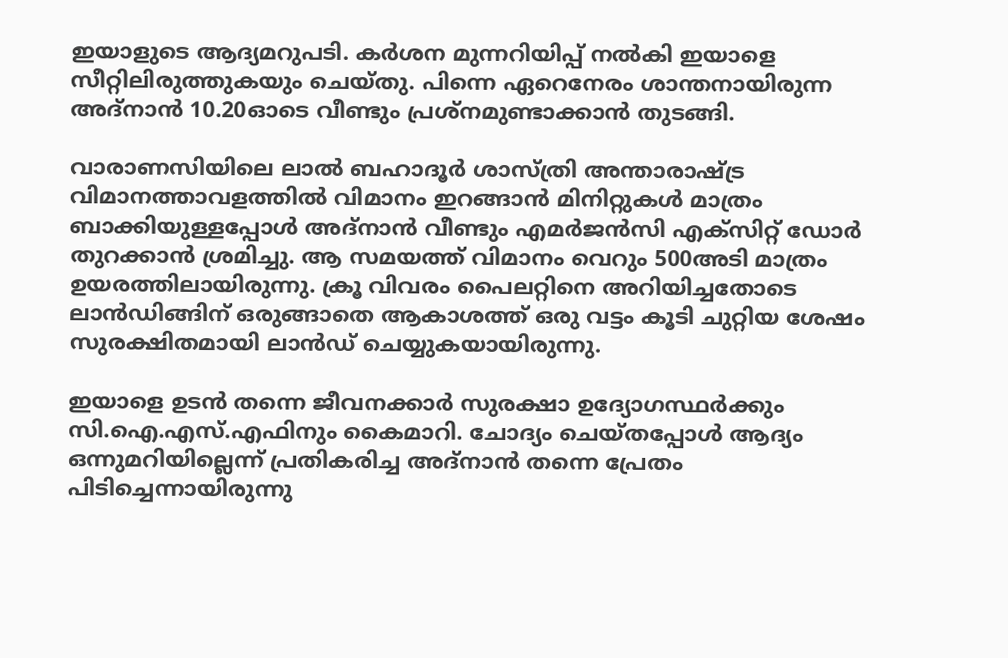ഇയാളുടെ ആദ്യമറുപടി. കര്‍ശന മുന്നറിയിപ്പ് നല്‍കി ഇയാളെ സീറ്റിലിരുത്തുകയും ചെയ്തു. പിന്നെ ഏറെനേരം ശാന്തനായിരുന്ന അദ്നാന്‍ 10.20ഓടെ വീണ്ടും പ്രശ്നമുണ്ടാക്കാന്‍ തുടങ്ങി.

വാരാണസിയിലെ ലാൽ ബഹാദൂർ ശാസ്ത്രി അന്താരാഷ്ട്ര വിമാനത്താവളത്തിൽ വിമാനം ഇറങ്ങാൻ മിനിറ്റുകള്‍ മാത്രം ബാക്കിയുള്ളപ്പോള്‍ അദ്നാന്‍ വീണ്ടും എമർജൻസി എക്സിറ്റ് ഡോർ തുറക്കാൻ ശ്രമിച്ചു. ആ സമയത്ത് വിമാനം വെറും 500അടി മാത്രം ഉയരത്തിലായിരുന്നു. ക്രൂ വിവരം പൈലറ്റിനെ അറിയിച്ചതോടെ ലാന്‍ഡിങ്ങിന് ഒരുങ്ങാതെ ആകാശത്ത് ഒരു വട്ടം കൂടി ചുറ്റിയ ശേഷം സുരക്ഷിതമായി ലാന്‍ഡ് ചെയ്യുകയായിരുന്നു.

ഇയാളെ ഉടന്‍ തന്നെ ജീവനക്കാര്‍ സുരക്ഷാ ഉദ്യോഗസ്ഥർക്കും സി.ഐ.എസ്.എഫിനും കൈമാറി. ചോദ്യം ചെയ്തപ്പോള്‍ ആദ്യം ഒന്നുമറിയില്ലെന്ന് പ്രതികരിച്ച അദ്നാന്‍ തന്നെ പ്രേതം പിടിച്ചെന്നായിരുന്നു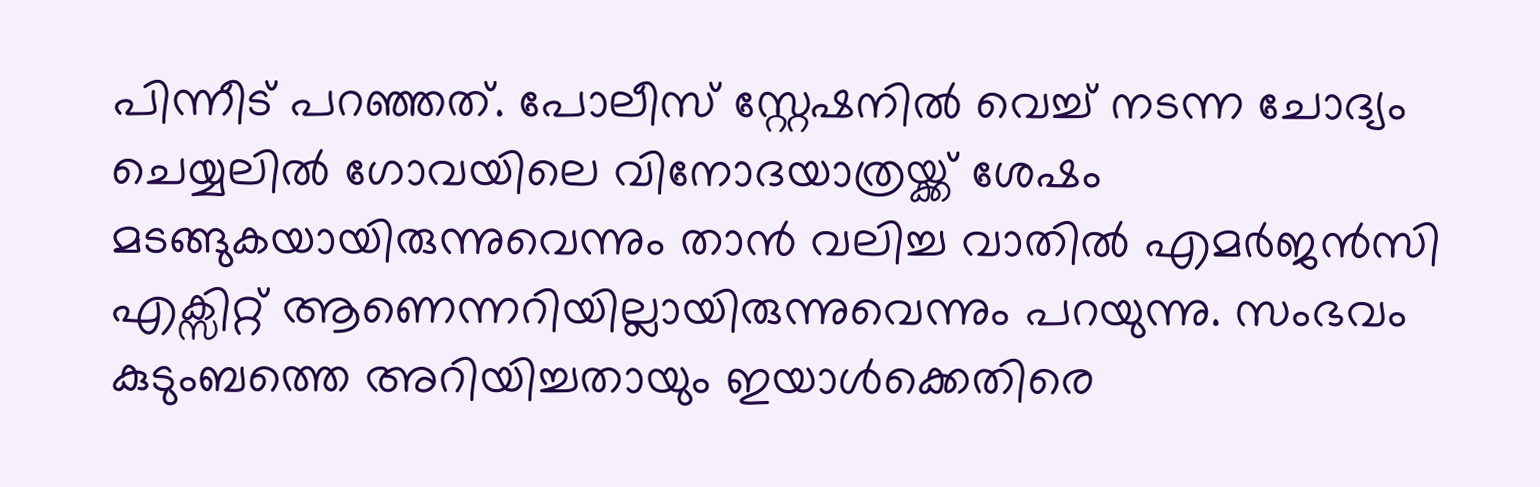പിന്നീട് പറഞ്ഞത്. പോലീസ് സ്റ്റേഷനിൽ വെച്ച് നടന്ന ചോദ്യം ചെയ്യലിൽ ഗോവയിലെ വിനോദയാത്രയ്ക്ക് ശേഷം മടങ്ങുകയായിരുന്നുവെന്നും താൻ വലിച്ച വാതില്‍ എമർജൻസി എക്സിറ്റ് ആണെന്നറിയില്ലായിരുന്നുവെന്നും പറയുന്നു. സംഭവം കുടുംബത്തെ അറിയിച്ചതായും ഇയാള്‍ക്കെതിരെ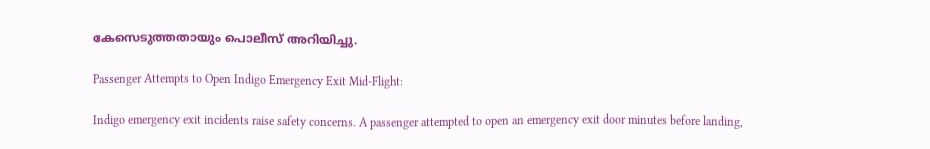കേസെടുത്തതായും പൊലീസ് അറിയിച്ചു.

Passenger Attempts to Open Indigo Emergency Exit Mid-Flight:

Indigo emergency exit incidents raise safety concerns. A passenger attempted to open an emergency exit door minutes before landing,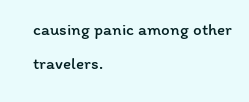causing panic among other travelers.